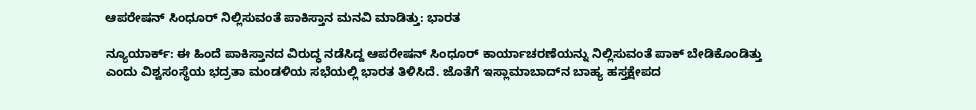ಆಪರೇಷನ್ ಸಿಂಧೂರ್ ‌ನಿಲ್ಲಿಸುವಂತೆ ಪಾಕಿಸ್ತಾನ ಮನವಿ ಮಾಡಿತ್ತು: ಭಾರತ

ನ್ಯೂಯಾರ್ಕ್: ಈ ಹಿಂದೆ ಪಾಕಿಸ್ತಾನದ ವಿರುದ್ಧ ನಡೆಸಿದ್ದ ಆಪರೇಷನ್ ಸಿಂಧೂರ್ ‌ಕಾರ್ಯಾಚರಣೆಯನ್ನು ನಿಲ್ಲಿಸುವಂತೆ ‌ಪಾಕ್ ಬೇಡಿಕೊಂಡಿತ್ತು ಎಂದು ವಿಶ್ವಸಂಸ್ಥೆಯ ಭದ್ರತಾ ಮಂಡಳಿಯ ಸಭೆಯಲ್ಲಿ ಭಾರತ ತಿಳಿಸಿದೆ‌. ಜೊತೆಗೆ ಇಸ್ಲಾಮಾಬಾದ್‌ನ ಬಾಹ್ಯ ಹಸ್ತಕ್ಷೇಪದ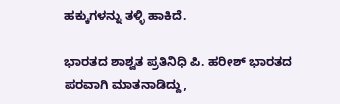ಹಕ್ಕುಗಳನ್ನು ತಳ್ಳಿ ಹಾಕಿದೆ.

ಭಾರತದ ಶಾಶ್ವತ ಪ್ರತಿನಿಧಿ ಪಿ. ಹರೀಶ್ ಭಾರತದ ಪರವಾಗಿ ಮಾತನಾಡಿದ್ದು,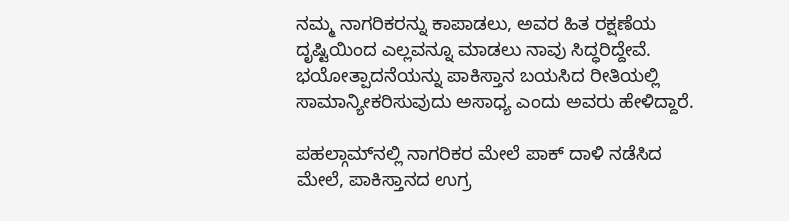ನಮ್ಮ ನಾಗರಿಕರನ್ನು ಕಾಪಾಡಲು, ಅವರ ಹಿತ ರಕ್ಷಣೆಯ ದೃಷ್ಟಿಯಿಂದ ಎಲ್ಲವನ್ನೂ ಮಾಡಲು ನಾವು ಸಿದ್ಧರಿದ್ದೇವೆ. ಭಯೋತ್ಪಾದನೆಯನ್ನು ಪಾಕಿಸ್ತಾನ ಬಯಸಿದ ರೀತಿಯಲ್ಲಿ ಸಾಮಾನ್ಯೀಕರಿಸುವುದು ಅಸಾಧ್ಯ ಎಂದು ಅವರು ಹೇಳಿದ್ದಾರೆ.

ಪಹಲ್ಗಾಮ್‌ನಲ್ಲಿ ನಾಗರಿಕರ ಮೇಲೆ ಪಾಕ್ ದಾಳಿ ನಡೆಸಿದ ಮೇಲೆ, ಪಾಕಿಸ್ತಾನದ ಉಗ್ರ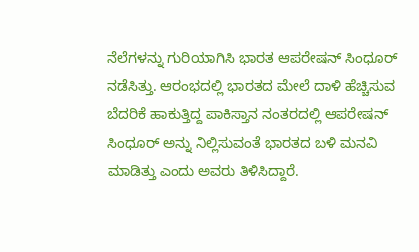ನೆಲೆಗಳನ್ನು ಗುರಿಯಾಗಿಸಿ ಭಾರತ ಆಪರೇಷನ್ ಸಿಂಧೂರ್ ನಡೆಸಿತ್ತು. ಆರಂಭದಲ್ಲಿ ಭಾರತದ ಮೇಲೆ ದಾಳಿ ಹೆಚ್ಚಿಸುವ ಬೆದರಿಕೆ ಹಾಕುತ್ತಿದ್ದ ಪಾಕಿಸ್ತಾನ ನಂತರದಲ್ಲಿ ಆಪರೇಷನ್ ಸಿಂಧೂರ್ ಅನ್ನು ನಿಲ್ಲಿಸುವಂತೆ ಭಾರತದ ಬಳಿ ಮನವಿ ಮಾಡಿತ್ತು ಎಂದು ಅವರು ತಿಳಿಸಿದ್ದಾರೆ.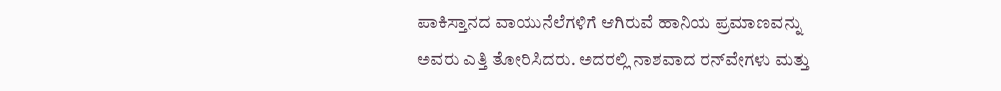ಪಾಕಿಸ್ತಾನದ ವಾಯುನೆಲೆಗಳಿಗೆ ಆಗಿರುವೆ ಹಾನಿಯ ಪ್ರಮಾಣವನ್ನು ಅವರು ಎತ್ತಿ ತೋರಿಸಿದರು. ಅದರಲ್ಲಿ ನಾಶವಾದ ರನ್‌ವೇಗಳು ಮತ್ತು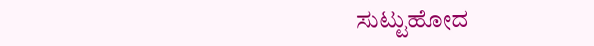ಸುಟ್ಟುಹೋದ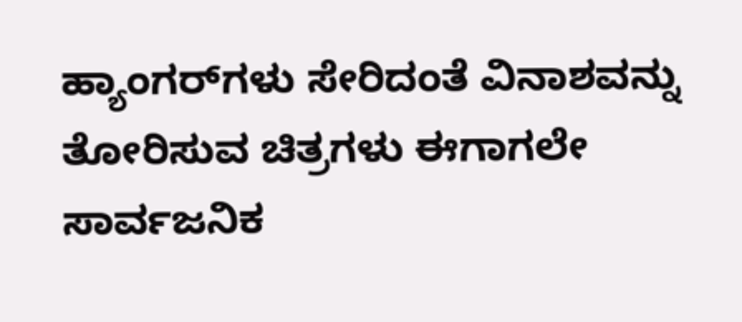ಹ್ಯಾಂಗರ್‌ಗಳು ಸೇರಿದಂತೆ ವಿನಾಶವನ್ನು ತೋರಿಸುವ ಚಿತ್ರಗಳು ಈಗಾಗಲೇ ಸಾರ್ವಜನಿಕ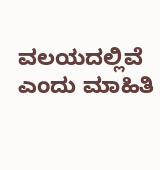ವಲಯದಲ್ಲಿವೆ ಎಂದು ಮಾಹಿತಿ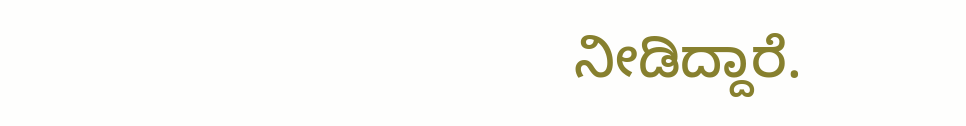ನೀಡಿದ್ದಾರೆ.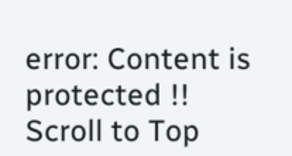error: Content is protected !!
Scroll to Top